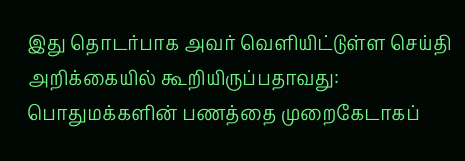இது தொடர்பாக அவர் வெளியிட்டுள்ள செய்தி அறிக்கையில் கூறியிருப்பதாவது: பொதுமக்களின் பணத்தை முறைகேடாகப்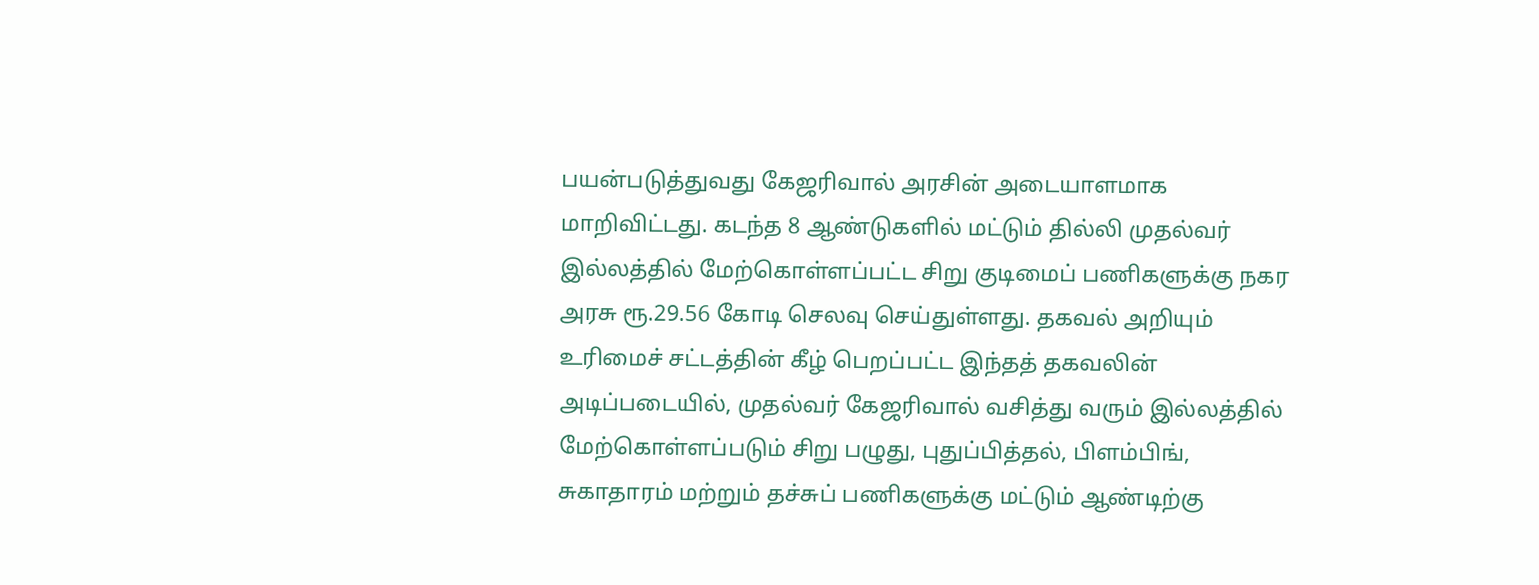பயன்படுத்துவது கேஜரிவால் அரசின் அடையாளமாக மாறிவிட்டது. கடந்த 8 ஆண்டுகளில் மட்டும் தில்லி முதல்வர் இல்லத்தில் மேற்கொள்ளப்பட்ட சிறு குடிமைப் பணிகளுக்கு நகர அரசு ரூ.29.56 கோடி செலவு செய்துள்ளது. தகவல் அறியும் உரிமைச் சட்டத்தின் கீழ் பெறப்பட்ட இந்தத் தகவலின் அடிப்படையில், முதல்வர் கேஜரிவால் வசித்து வரும் இல்லத்தில் மேற்கொள்ளப்படும் சிறு பழுது, புதுப்பித்தல், பிளம்பிங், சுகாதாரம் மற்றும் தச்சுப் பணிகளுக்கு மட்டும் ஆண்டிற்கு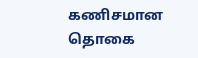கணிசமான தொகை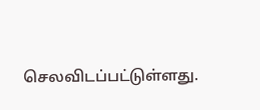செலவிடப்பட்டுள்ளது.